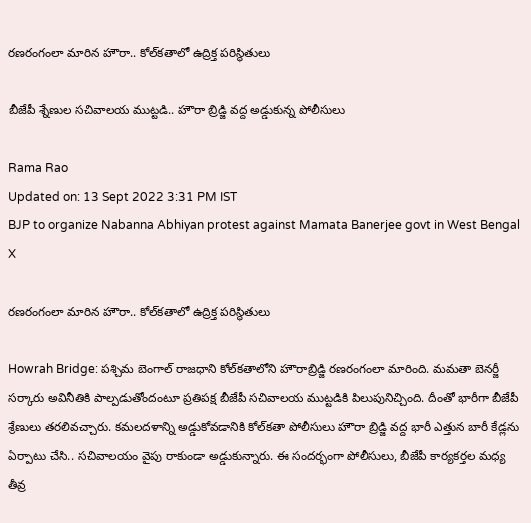రణరంగంలా మారిన హౌరా.. కోల్‌కతాలో ఉద్రిక్త పరిస్థితులు

బీజేపీ శ్నేణుల సచివాలయ ముట్టడి.. హౌరా బ్రిడ్జి వద్ద అడ్డుకున్న పోలీసులు

Rama Rao
Updated on: 13 Sept 2022 3:31 PM IST
BJP to organize Nabanna Abhiyan protest against Mamata Banerjee govt in West Bengal
X

రణరంగంలా మారిన హౌరా.. కోల్‌కతాలో ఉద్రిక్త పరిస్థితులు

Howrah Bridge: పశ్చిమ బెంగాల్‌ రాజధాని కోల్‌కతాలోని హౌరాబ్రిడ్జి రణరంగంలా మారింది. మమతా బెనర్జీ సర్కారు అవినీతికి పాల్పడుతోందంటూ ప్రతిపక్ష బీజేపీ సచివాలయ ముట్టడికి పిలుపునిచ్చింది. దీంతో భారీగా బీజేపీ శ్రేణులు తరలివచ్చారు. కమలదళాన్ని అడ్డుకోవడానికి కోల్‌కతా పోలీసులు హౌరా బ్రిడ్జి వద్ద భారీ ఎత్తున బారీ కేడ్లను ఏర్పాటు చేసి.. సచివాలయం వైపు రాకుండా అడ్డుకున్నారు. ఈ సందర్భంగా పోలీసులు, బీజేపీ కార్యకర్తల మధ్య తీవ్ర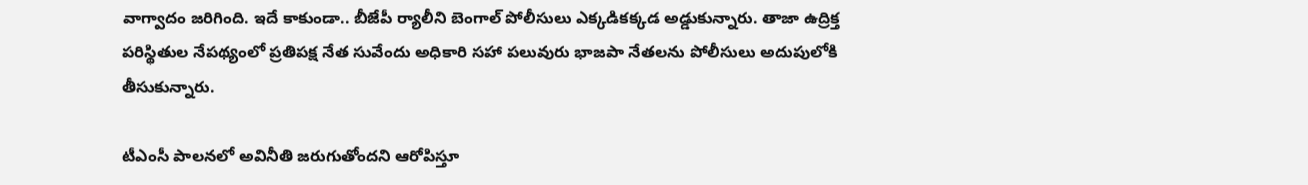వాగ్వాదం జరిగింది. ఇదే కాకుండా.. బీజేపీ ర్యాలీని బెంగాల్‌ పోలీసులు ఎక్కడికక్కడ అడ్డుకున్నారు. తాజా ఉద్రిక్త పరిస్థితుల నేపథ్యంలో ప్రతిపక్ష నేత సువేందు అధికారి సహా పలువురు భాజపా నేతలను పోలీసులు అదుపులోకి తీసుకున్నారు.

టీఎంసీ పాలనలో అవినీతి జరుగుతోందని ఆరోపిస్తూ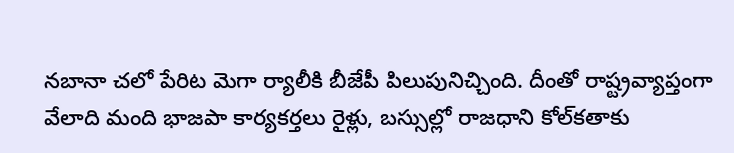నబానా చలో పేరిట మెగా ర్యాలీకి బీజేపీ పిలుపునిచ్చింది. దీంతో రాష్ట్రవ్యాప్తంగా వేలాది మంది భాజపా కార్యకర్తలు రైళ్లు, బస్సుల్లో రాజధాని కోల్‌కతాకు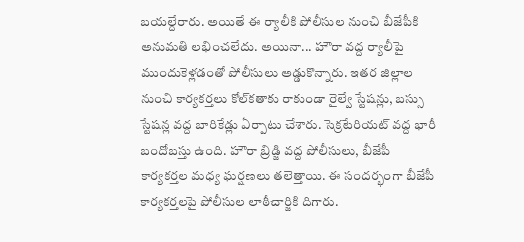బయల్దేరారు. అయితే ఈ ర్యాలీకి పోలీసుల నుంచి బీజేపీకి అనుమతి లభించలేదు. అయినా... హౌరా వద్ద ర్యాలీపై ముందుకెళ్లడంతో పోలీసులు అడ్డుకొన్నారు. ఇతర జిల్లాల నుంచి కార్యకర్తలు కోల్‌కతాకు రాకుండా రైల్వే స్టేషన్లు, బస్సు స్టేషన్ల వద్ద బారికేడ్లు ఏర్పాటు చేశారు. సెక్రటేరియట్‌ వద్ద భారీ బందోబస్తు ఉంది. హౌరా బ్రిడ్జి వద్ద పోలీసులు, బీజేపీ కార్యకర్తల మధ్య ఘర్షణలు తలెత్తాయి. ఈ సందర్భంగా బీజేపీ కార్యకర్తలపై పోలీసుల లాఠీచార్జికి దిగారు.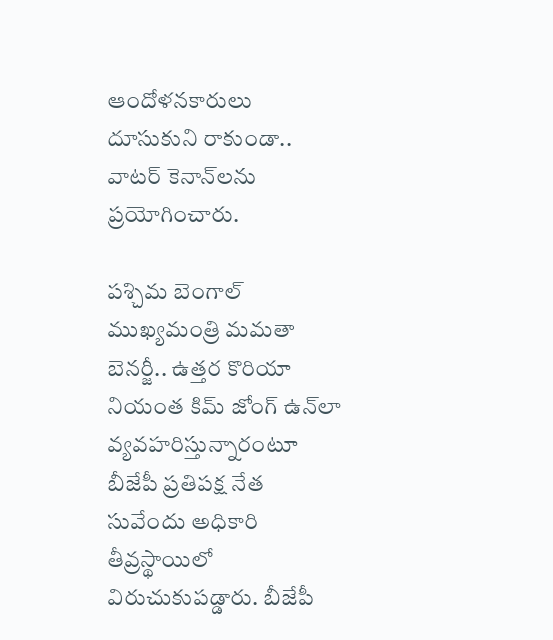ఆందోళనకారులు దూసుకుని రాకుండా.. వాటర్ కెనాన్‌లను ప్రయోగించారు.

పశ్చిమ బెంగాల్‌ ముఖ్యమంత్రి మమతా బెనర్జీ.. ఉత్తర కొరియా నియంత కిమ్‌ జోంగ్‌ ఉన్‌లా వ్యవహరిస్తున్నారంటూ బీజేపీ ప్రతిపక్ష నేత సువేందు అధికారి తీవ్రస్థాయిలో విరుచుకుపడ్డారు. బీజేపీ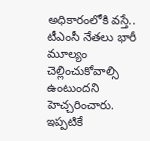అధికారంలోకి వస్తే.. టీఎంసీ నేతలు భారీ మూల్యం చెల్లించుకోవాల్సి ఉంటుందని హెచ్చరించారు. ఇప్పటికే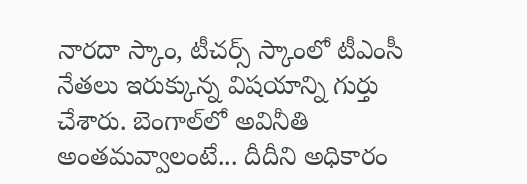నారదా స్కాం, టీచర్స్‌ స్కాంలో టీఎంసీ నేతలు ఇరుక్కున్న విషయాన్ని గుర్తు చేశారు. బెంగాల్‌లో అవినీతి అంతమవ్వాలంటే... దీదీని అధికారం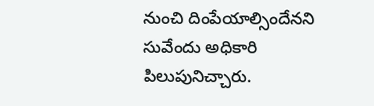నుంచి దింపేయాల్సిందేనని సువేందు అధికారి పిలుపునిచ్చారు.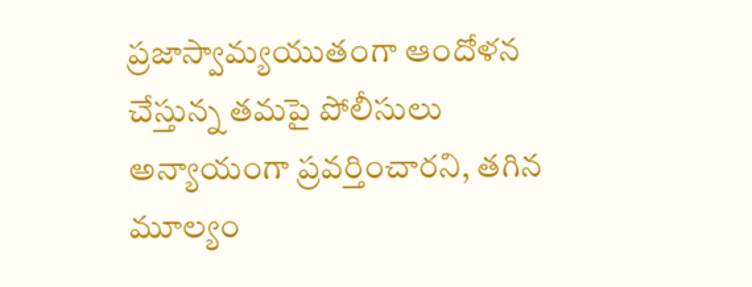ప్రజాస్వామ్యయుతంగా ఆందోళన చేస్తున్న తమపై పోలీసులు అన్యాయంగా ప్రవర్తించారని, తగిన మూల్యం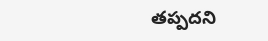తప్పదని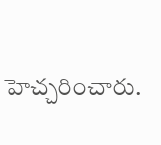హెచ్చరించారు.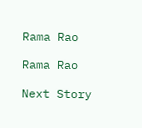Rama Rao

Rama Rao

Next Story